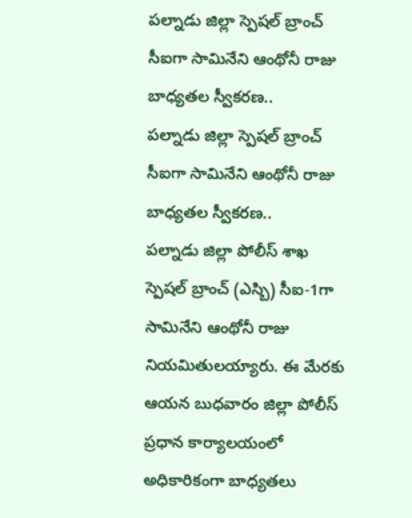పల్నాడు జిల్లా స్పెషల్ బ్రాంచ్ సీఐగా సామినేని ఆంథోనీ రాజు బాధ్యతల స్వీకరణ..
పల్నాడు జిల్లా స్పెషల్ బ్రాంచ్ సీఐగా సామినేని ఆంథోనీ రాజు బాధ్యతల స్వీకరణ..
పల్నాడు జిల్లా పోలీస్ శాఖ స్పెషల్ బ్రాంచ్ (ఎస్బి) సీఐ-1గా సామినేని ఆంథోనీ రాజు నియమితులయ్యారు. ఈ మేరకు ఆయన బుధవారం జిల్లా పోలీస్ ప్రధాన కార్యాలయంలో అధికారికంగా బాధ్యతలు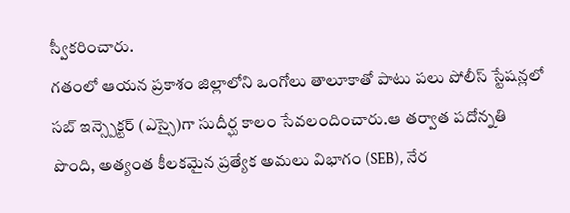స్వీకరించారు.
గతంలో ఆయన ప్రకాశం జిల్లాలోని ఒంగోలు తాలూకాతో పాటు పలు పోలీస్ స్టేషన్లలో సబ్ ఇన్స్పెక్టర్ (ఎస్సై)గా సుదీర్ఘ కాలం సేవలందించారు.ఆ తర్వాత పదోన్నతి పొంది, అత్యంత కీలకమైన ప్రత్యేక అమలు విభాగం (SEB), నేర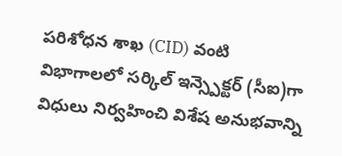పరిశోధన శాఖ (CID) వంటి విభాగాలలో సర్కిల్ ఇన్స్పెక్టర్ (సీఐ)గా విధులు నిర్వహించి విశేష అనుభవాన్ని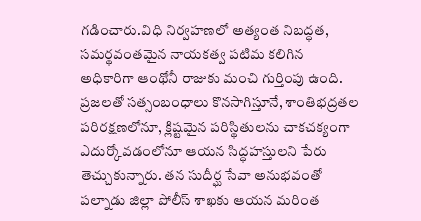గడించారు.విధి నిర్వహణలో అత్యంత నిబద్ధత, సమర్థవంతమైన నాయకత్వ పటిమ కలిగిన అధికారిగా ఆంథోనీ రాజుకు మంచి గుర్తింపు ఉంది. ప్రజలతో సత్సంబంధాలు కొనసాగిస్తూనే, శాంతిభద్రతల పరిరక్షణలోనూ, క్లిష్టమైన పరిస్థితులను చాకచక్యంగా ఎదుర్కోవడంలోనూ ఆయన సిద్ధహస్తులని పేరు తెచ్చుకున్నారు. తన సుదీర్ఘ సేవా అనుభవంతో పల్నాడు జిల్లా పోలీస్ శాఖకు ఆయన మరింత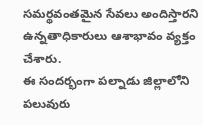సమర్థవంతమైన సేవలు అందిస్తారని ఉన్నతాధికారులు ఆశాభావం వ్యక్తం చేశారు.
ఈ సందర్భంగా పల్నాడు జిల్లాలోని పలువురు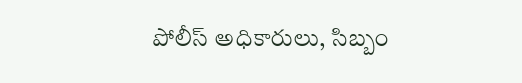పోలీస్ అధికారులు, సిబ్బం